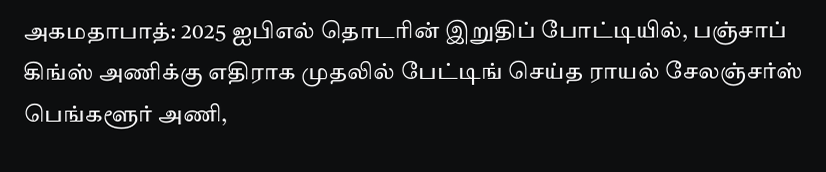அகமதாபாத்: 2025 ஐபிஎல் தொடரின் இறுதிப் போட்டியில், பஞ்சாப் கிங்ஸ் அணிக்கு எதிராக முதலில் பேட்டிங் செய்த ராயல் சேலஞ்சர்ஸ் பெங்களூர் அணி,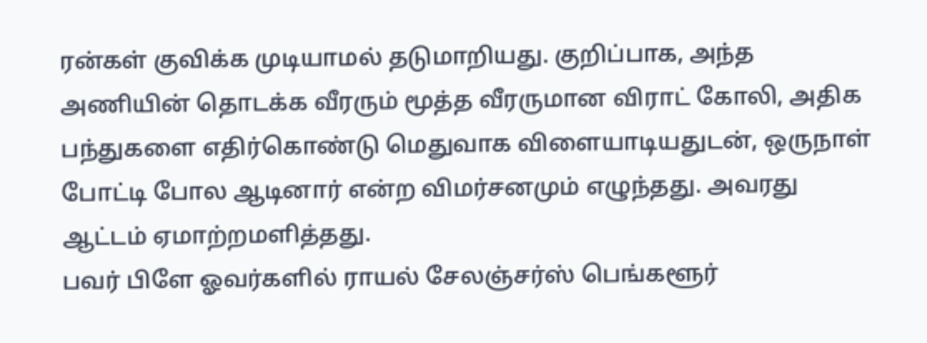ரன்கள் குவிக்க முடியாமல் தடுமாறியது. குறிப்பாக, அந்த அணியின் தொடக்க வீரரும் மூத்த வீரருமான விராட் கோலி, அதிக பந்துகளை எதிர்கொண்டு மெதுவாக விளையாடியதுடன், ஒருநாள் போட்டி போல ஆடினார் என்ற விமர்சனமும் எழுந்தது. அவரது ஆட்டம் ஏமாற்றமளித்தது.
பவர் பிளே ஓவர்களில் ராயல் சேலஞ்சர்ஸ் பெங்களூர்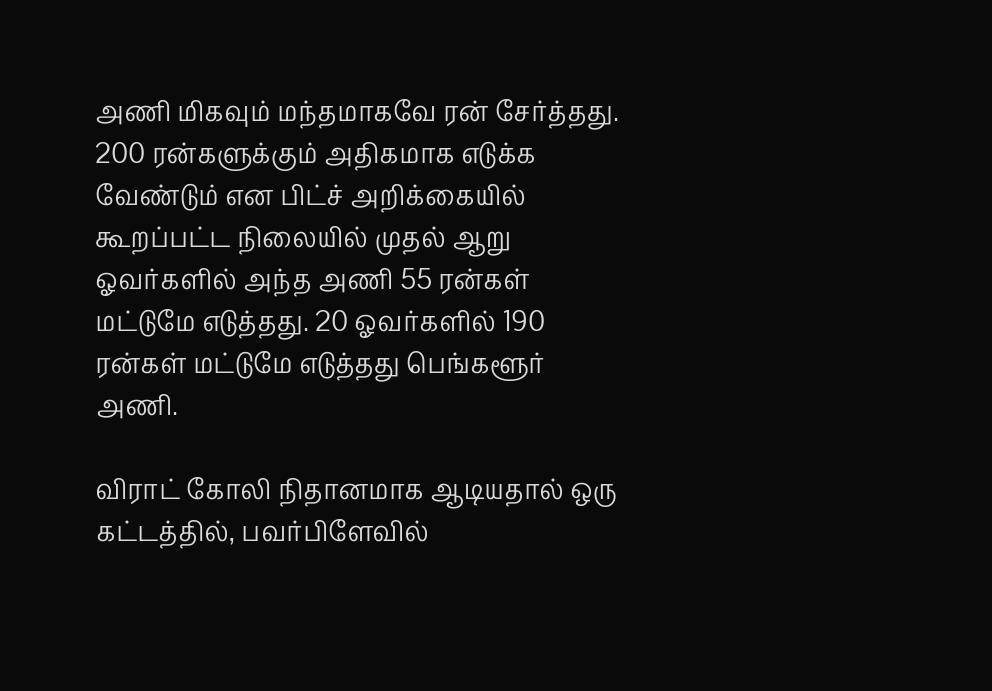அணி மிகவும் மந்தமாகவே ரன் சேர்த்தது. 200 ரன்களுக்கும் அதிகமாக எடுக்க வேண்டும் என பிட்ச் அறிக்கையில் கூறப்பட்ட நிலையில் முதல் ஆறு ஓவர்களில் அந்த அணி 55 ரன்கள் மட்டுமே எடுத்தது. 20 ஓவர்களில் 190 ரன்கள் மட்டுமே எடுத்தது பெங்களூர் அணி.

விராட் கோலி நிதானமாக ஆடியதால் ஒரு கட்டத்தில், பவர்பிளேவில்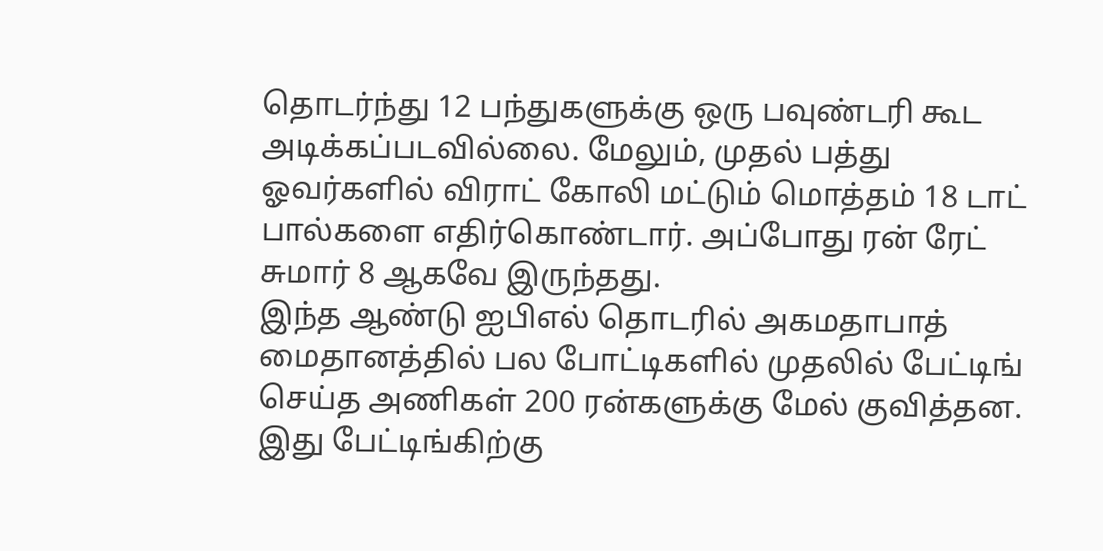தொடர்ந்து 12 பந்துகளுக்கு ஒரு பவுண்டரி கூட அடிக்கப்படவில்லை. மேலும், முதல் பத்து ஓவர்களில் விராட் கோலி மட்டும் மொத்தம் 18 டாட் பால்களை எதிர்கொண்டார். அப்போது ரன் ரேட் சுமார் 8 ஆகவே இருந்தது.
இந்த ஆண்டு ஐபிஎல் தொடரில் அகமதாபாத் மைதானத்தில் பல போட்டிகளில் முதலில் பேட்டிங் செய்த அணிகள் 200 ரன்களுக்கு மேல் குவித்தன. இது பேட்டிங்கிற்கு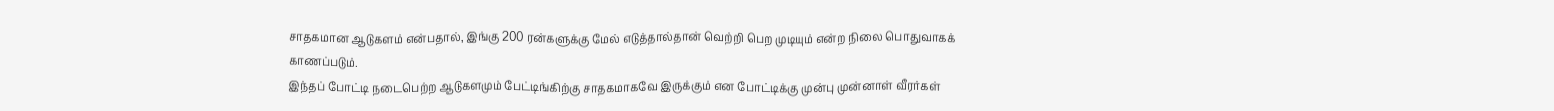சாதகமான ஆடுகளம் என்பதால், இங்கு 200 ரன்களுக்கு மேல் எடுத்தால்தான் வெற்றி பெற முடியும் என்ற நிலை பொதுவாகக் காணப்படும்.
இந்தப் போட்டி நடைபெற்ற ஆடுகளமும் பேட்டிங்கிற்கு சாதகமாகவே இருக்கும் என போட்டிக்கு முன்பு முன்னாள் வீரர்கள்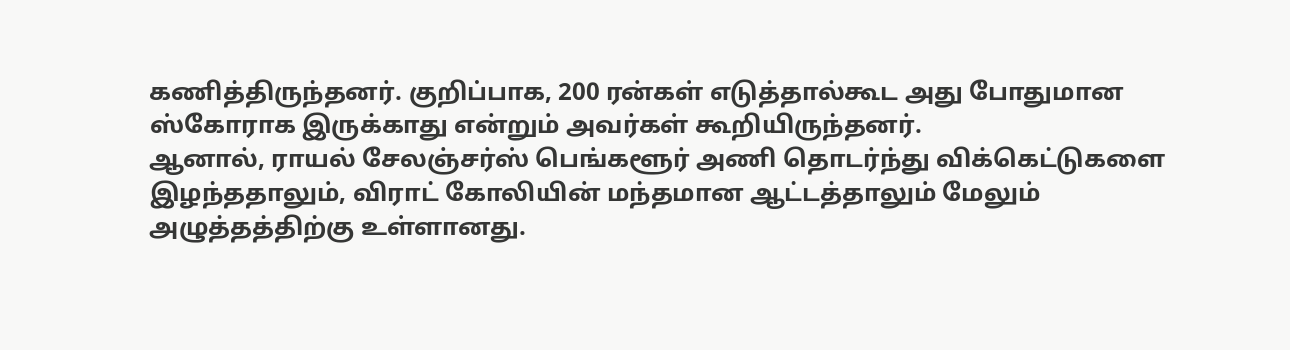கணித்திருந்தனர். குறிப்பாக, 200 ரன்கள் எடுத்தால்கூட அது போதுமான ஸ்கோராக இருக்காது என்றும் அவர்கள் கூறியிருந்தனர்.
ஆனால், ராயல் சேலஞ்சர்ஸ் பெங்களூர் அணி தொடர்ந்து விக்கெட்டுகளை இழந்ததாலும், விராட் கோலியின் மந்தமான ஆட்டத்தாலும் மேலும் அழுத்தத்திற்கு உள்ளானது.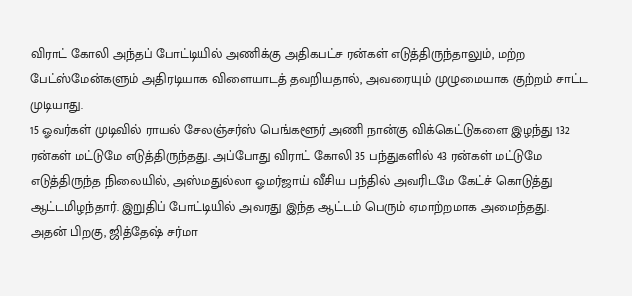விராட் கோலி அந்தப் போட்டியில் அணிக்கு அதிகபட்ச ரன்கள் எடுத்திருந்தாலும், மற்ற பேட்ஸ்மேன்களும் அதிரடியாக விளையாடத் தவறியதால், அவரையும் முழுமையாக குற்றம் சாட்ட முடியாது.
15 ஓவர்கள் முடிவில் ராயல் சேலஞ்சர்ஸ் பெங்களூர் அணி நான்கு விக்கெட்டுகளை இழந்து 132 ரன்கள் மட்டுமே எடுத்திருந்தது. அப்போது விராட் கோலி 35 பந்துகளில் 43 ரன்கள் மட்டுமே எடுத்திருந்த நிலையில், அஸ்மதுல்லா ஓமர்ஜாய் வீசிய பந்தில் அவரிடமே கேட்ச் கொடுத்து ஆட்டமிழந்தார். இறுதிப் போட்டியில் அவரது இந்த ஆட்டம் பெரும் ஏமாற்றமாக அமைந்தது.
அதன் பிறகு, ஜித்தேஷ் சர்மா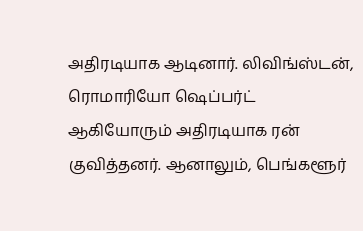அதிரடியாக ஆடினார். லிவிங்ஸ்டன், ரொமாரியோ ஷெப்பர்ட் ஆகியோரும் அதிரடியாக ரன் குவித்தனர். ஆனாலும், பெங்களூர்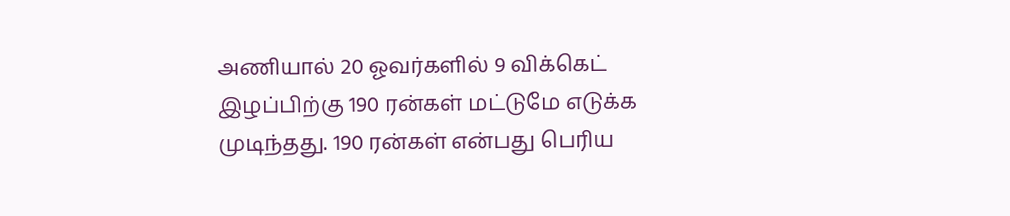அணியால் 20 ஓவர்களில் 9 விக்கெட் இழப்பிற்கு 190 ரன்கள் மட்டுமே எடுக்க முடிந்தது. 190 ரன்கள் என்பது பெரிய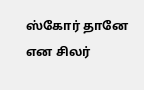ஸ்கோர் தானே என சிலர்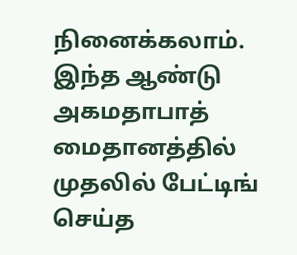நினைக்கலாம். இந்த ஆண்டு அகமதாபாத் மைதானத்தில் முதலில் பேட்டிங் செய்த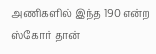அணிகளில் இந்த 190 என்ற ஸ்கோர் தான்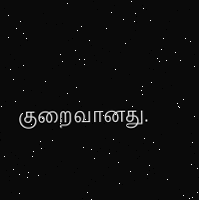குறைவானது.